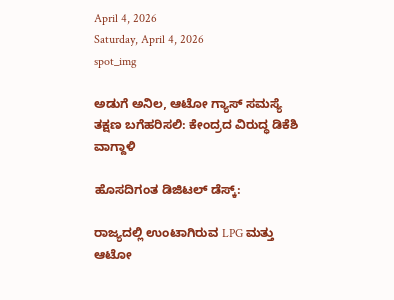April 4, 2026
Saturday, April 4, 2026
spot_img

ಅಡುಗೆ ಅನಿಲ, ಆಟೋ ಗ್ಯಾಸ್ ಸಮಸ್ಯೆ ತಕ್ಷಣ ಬಗೆಹರಿಸಲಿ: ಕೇಂದ್ರದ ವಿರುದ್ಧ ಡಿಕೆಶಿ ವಾಗ್ದಾಳಿ

ಹೊಸದಿಗಂತ ಡಿಜಿಟಲ್ ಡೆಸ್ಕ್:

ರಾಜ್ಯದಲ್ಲಿ ಉಂಟಾಗಿರುವ LPG ಮತ್ತು ಆಟೋ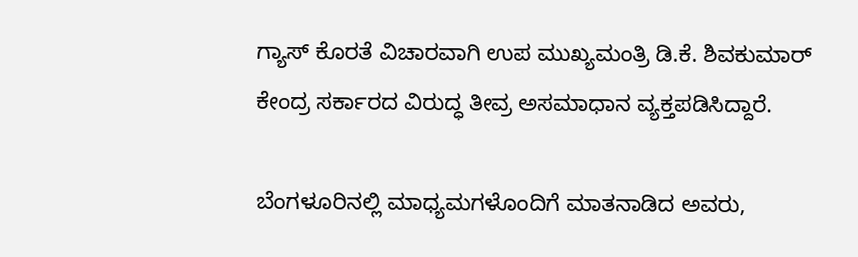ಗ್ಯಾಸ್ ಕೊರತೆ ವಿಚಾರವಾಗಿ ಉಪ ಮುಖ್ಯಮಂತ್ರಿ ಡಿ.ಕೆ. ಶಿವಕುಮಾರ್ ಕೇಂದ್ರ ಸರ್ಕಾರದ ವಿರುದ್ಧ ತೀವ್ರ ಅಸಮಾಧಾನ ವ್ಯಕ್ತಪಡಿಸಿದ್ದಾರೆ.

ಬೆಂಗಳೂರಿನಲ್ಲಿ ಮಾಧ್ಯಮಗಳೊಂದಿಗೆ ಮಾತನಾಡಿದ ಅವರು,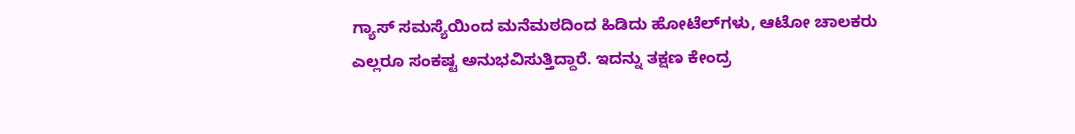ಗ್ಯಾಸ್ ಸಮಸ್ಯೆಯಿಂದ ಮನೆಮಠದಿಂದ ಹಿಡಿದು ಹೋಟೆಲ್‌ಗಳು, ಆಟೋ ಚಾಲಕರು ಎಲ್ಲರೂ ಸಂಕಷ್ಟ ಅನುಭವಿಸುತ್ತಿದ್ದಾರೆ. ಇದನ್ನು ತಕ್ಷಣ ಕೇಂದ್ರ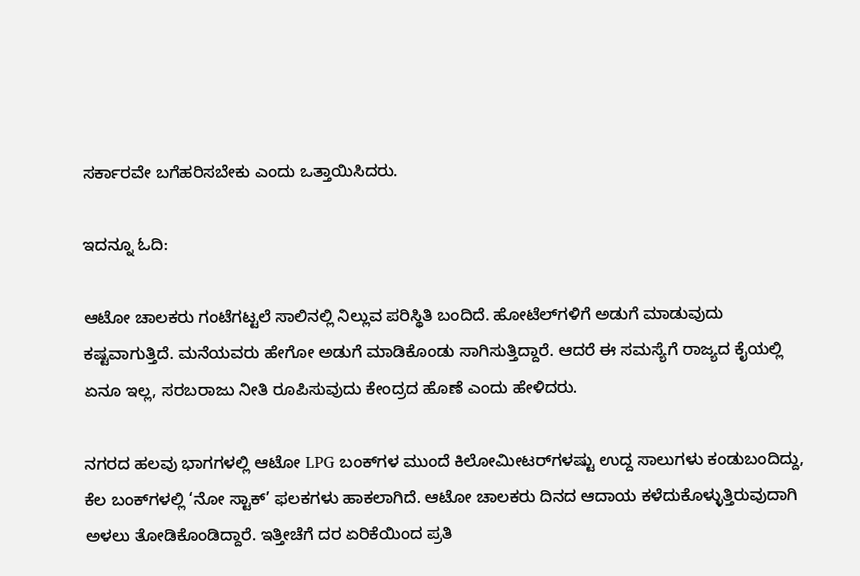ಸರ್ಕಾರವೇ ಬಗೆಹರಿಸಬೇಕು ಎಂದು ಒತ್ತಾಯಿಸಿದರು.

ಇದನ್ನೂ ಓದಿ:

ಆಟೋ ಚಾಲಕರು ಗಂಟೆಗಟ್ಟಲೆ ಸಾಲಿನಲ್ಲಿ ನಿಲ್ಲುವ ಪರಿಸ್ಥಿತಿ ಬಂದಿದೆ. ಹೋಟೆಲ್‌ಗಳಿಗೆ ಅಡುಗೆ ಮಾಡುವುದು ಕಷ್ಟವಾಗುತ್ತಿದೆ. ಮನೆಯವರು ಹೇಗೋ ಅಡುಗೆ ಮಾಡಿಕೊಂಡು ಸಾಗಿಸುತ್ತಿದ್ದಾರೆ. ಆದರೆ ಈ ಸಮಸ್ಯೆಗೆ ರಾಜ್ಯದ ಕೈಯಲ್ಲಿ ಏನೂ ಇಲ್ಲ, ಸರಬರಾಜು ನೀತಿ ರೂಪಿಸುವುದು ಕೇಂದ್ರದ ಹೊಣೆ ಎಂದು ಹೇಳಿದರು.

ನಗರದ ಹಲವು ಭಾಗಗಳಲ್ಲಿ ಆಟೋ LPG ಬಂಕ್‌ಗಳ ಮುಂದೆ ಕಿಲೋಮೀಟರ್‌ಗಳಷ್ಟು ಉದ್ದ ಸಾಲುಗಳು ಕಂಡುಬಂದಿದ್ದು, ಕೆಲ ಬಂಕ್‌ಗಳಲ್ಲಿ ‘ನೋ ಸ್ಟಾಕ್’ ಫಲಕಗಳು ಹಾಕಲಾಗಿದೆ. ಆಟೋ ಚಾಲಕರು ದಿನದ ಆದಾಯ ಕಳೆದುಕೊಳ್ಳುತ್ತಿರುವುದಾಗಿ ಅಳಲು ತೋಡಿಕೊಂಡಿದ್ದಾರೆ. ಇತ್ತೀಚೆಗೆ ದರ ಏರಿಕೆಯಿಂದ ಪ್ರತಿ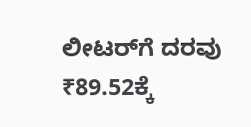ಲೀಟರ್‌ಗೆ ದರವು ₹89.52ಕ್ಕೆ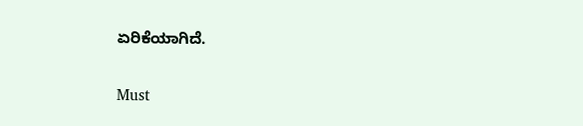ಏರಿಕೆಯಾಗಿದೆ.

Must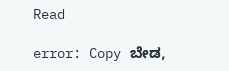Read

error: Copy ಬೇಡ,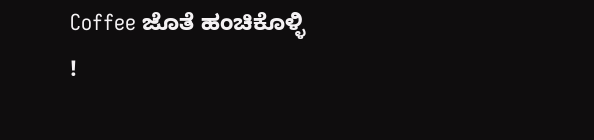Coffee ಜೊತೆ ಹಂಚಿಕೊಳ್ಳಿ !